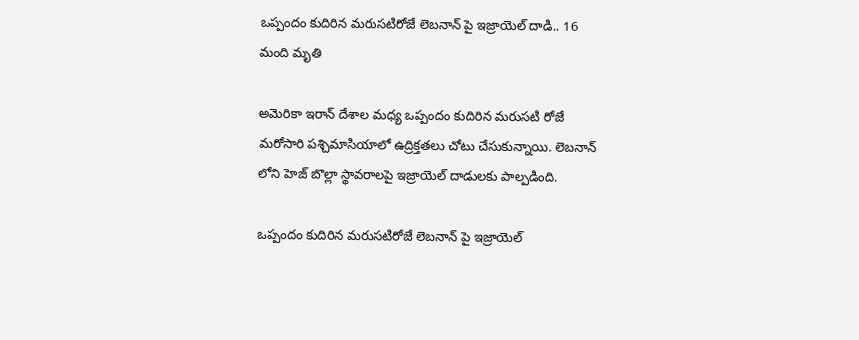ఒప్పందం కుదిరిన మరుసటిరోజే లెబనాన్ పై ఇజ్రాయెల్ దాడి.. 16 మంది మృతి

అమెరికా ఇరాన్ దేశాల మ‌ధ్య ఒప్పందం కుదిరిన మ‌రుస‌టి రోజే మ‌రోసారి ప‌శ్చిమాసియాలో ఉద్రిక్త‌త‌లు చోటు చేసుకున్నాయి. లెబ‌నాన్ లోని హెజ్ బొల్లా స్థావ‌రాల‌పై ఇజ్రాయెల్ దాడుల‌కు పాల్ప‌డింది.

ఒప్పందం కుదిరిన మరుసటిరోజే లెబనాన్ పై ఇజ్రాయెల్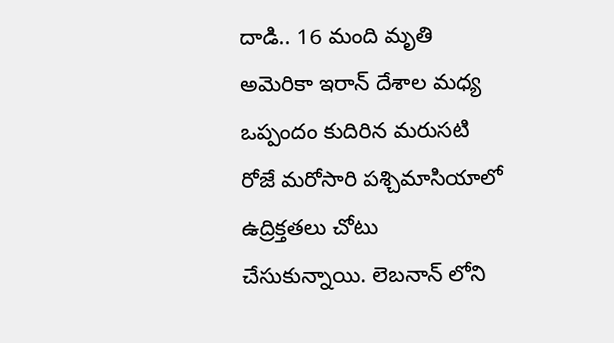దాడి.. 16 మంది మృతి
అమెరికా ఇరాన్ దేశాల మ‌ధ్య ఒప్పందం కుదిరిన మ‌రుస‌టి రోజే మ‌రోసారి ప‌శ్చిమాసియాలో ఉద్రిక్త‌త‌లు చోటు చేసుకున్నాయి. లెబ‌నాన్ లోని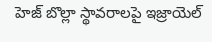హెజ్ బొల్లా స్థావ‌రాల‌పై ఇజ్రాయెల్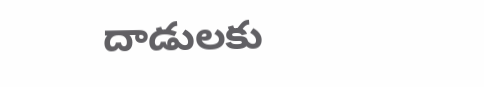దాడుల‌కు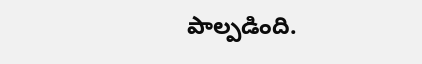పాల్ప‌డింది.